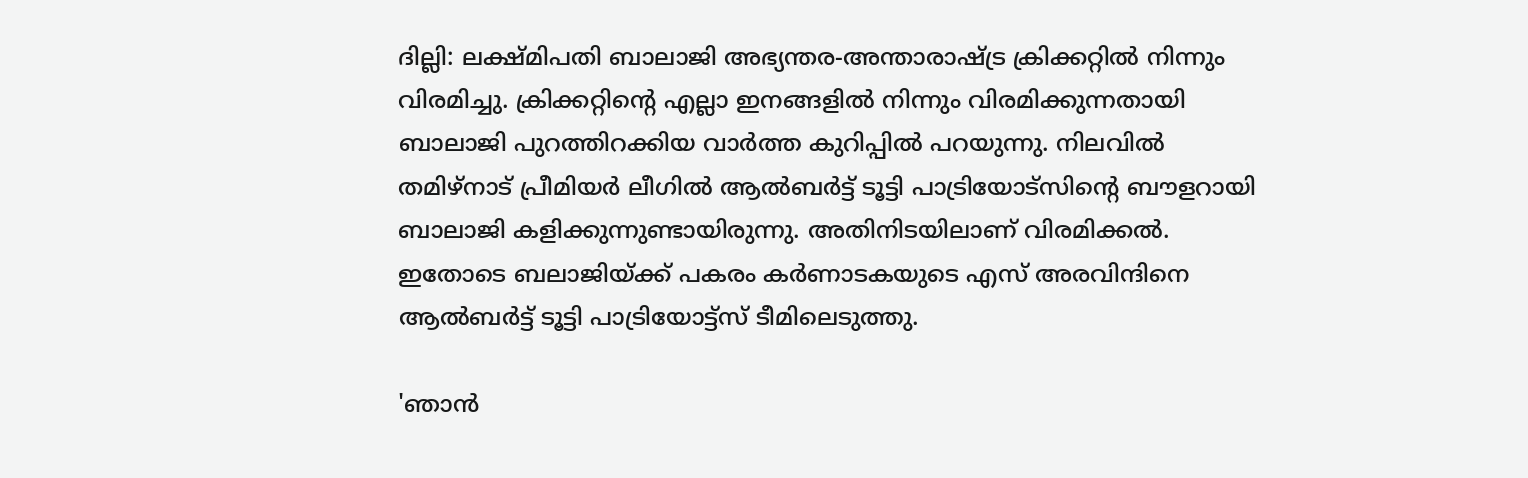ദില്ലി: ലക്ഷ്മിപതി ബാലാജി അഭ്യന്തര-അന്താരാഷ്ട്ര ക്രിക്കറ്റില്‍ നിന്നും വിരമിച്ചു. ക്രിക്കറ്റിന്‍റെ എല്ലാ ഇനങ്ങളില്‍ നിന്നും വിരമിക്കുന്നതായി ബാലാജി പുറത്തിറക്കിയ വാര്‍ത്ത കുറിപ്പില്‍ പറയുന്നു. നിലവില്‍ തമിഴ്‌നാട് പ്രീമിയര്‍ ലീഗില്‍ ആല്‍ബര്‍ട്ട് ടൂട്ടി പാട്രിയോട്‌സിന്‍റെ ബൗളറായി ബാലാജി കളിക്കുന്നുണ്ടായിരുന്നു. അതിനിടയിലാണ് വിരമിക്കല്‍. ഇതോടെ ബലാജിയ്ക്ക് പകരം കര്‍ണാടകയുടെ എസ് അരവിന്ദിനെ ആല്‍ബര്‍ട്ട് ടൂട്ടി പാട്രിയോട്ട്‌സ് ടീമിലെടുത്തു.

'ഞാന്‍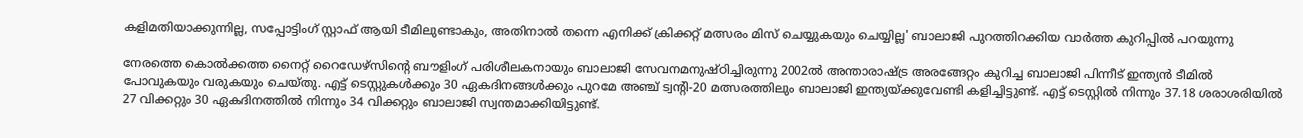കളിമതിയാക്കുന്നില്ല, സപ്പോട്ടിംഗ് സ്റ്റാഫ് ആയി ടീമിലുണ്ടാകും, അതിനാല്‍ തന്നെ എനിക്ക് ക്രിക്കറ്റ് മത്സരം മിസ് ചെയ്യുകയും ചെയ്യില്ല' ബാലാജി പുറത്തിറക്കിയ വാര്‍ത്ത കുറിപ്പില്‍ പറയുന്നു

നേരത്തെ കൊല്‍ക്കത്ത നൈറ്റ് റൈഡേഴ്‌സിന്റെ ബൗളിംഗ് പരിശീലകനായും ബാലാജി സേവനമനുഷ്ഠിച്ചിരുന്നു 2002ല്‍ അന്താരാഷ്ട്ര അരങ്ങേറ്റം കുറിച്ച ബാലാജി പിന്നീട് ഇന്ത്യന്‍‌ ടീമില്‍ പോവുകയും വരുകയും ചെയ്തു. എട്ട് ടെസ്റ്റുകള്‍ക്കും 30 ഏകദിനങ്ങള്‍ക്കും പുറമേ അഞ്ച് ട്വന്റി-20 മത്സരത്തിലും ബാലാജി ഇന്ത്യയ്ക്കുവേണ്ടി കളിച്ചിട്ടുണ്ട്. എട്ട് ടെസ്റ്റില്‍ നിന്നും 37.18 ശരാശരിയില്‍ 27 വിക്കറ്റും 30 ഏകദിനത്തില്‍ നിന്നും 34 വിക്കറ്റും ബാലാജി സ്വന്തമാക്കിയിട്ടുണ്ട്.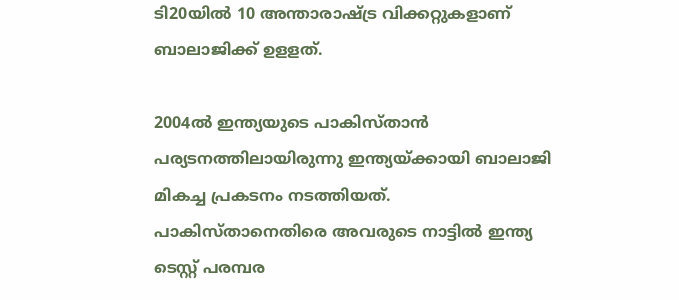ടി20യില്‍ 10 അന്താരാഷ്ട്ര വിക്കറ്റുകളാണ് ബാലാജിക്ക് ഉളളത്.

2004ല്‍ ഇന്ത്യയുടെ പാകിസ്താന്‍ പര്യടനത്തിലായിരുന്നു ഇന്ത്യയ്ക്കായി ബാലാജി മികച്ച പ്രകടനം നടത്തിയത്. പാകിസ്താനെതിരെ അവരുടെ നാട്ടില്‍ ഇന്ത്യ ടെസ്റ്റ് പരമ്പര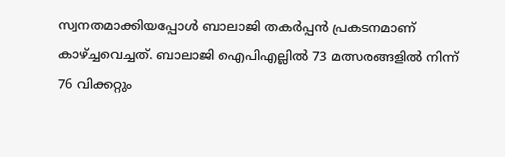സ്വനതമാക്കിയപ്പോള്‍ ബാലാജി തകര്‍പ്പന്‍ പ്രകടനമാണ് കാഴ്ച്ചവെച്ചത്. ബാലാജി ഐപിഎല്ലില്‍ 73 മത്സരങ്ങളില്‍ നിന്ന് 76 വിക്കറ്റും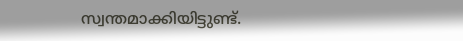സ്വന്തമാക്കിയിട്ടുണ്ട്.